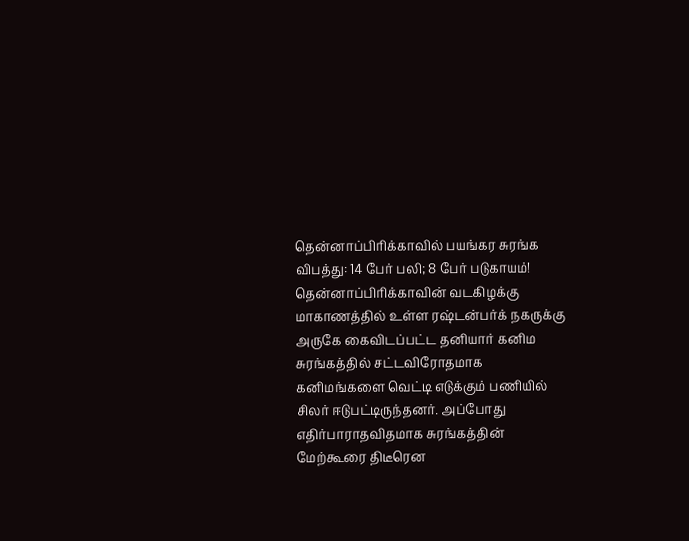தென்னாப்பிரிக்காவில் பயங்கர சுரங்க விபத்து: 14 பேர் பலி; 8 பேர் படுகாயம்!
தென்னாப்பிரிக்காவின் வடகிழக்கு மாகாணத்தில் உள்ள ரஷ்டன்பர்க் நகருக்கு அருகே கைவிடப்பட்ட தனியார் கனிம சுரங்கத்தில் சட்டவிரோதமாக கனிமங்களை வெட்டி எடுக்கும் பணியில் சிலர் ஈடுபட்டிருந்தனர். அப்போது எதிர்பாராதவிதமாக சுரங்கத்தின் மேற்கூரை திடீரென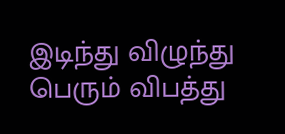இடிந்து விழுந்து பெரும் விபத்து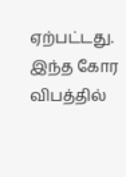ஏற்பட்டது. இந்த கோர விபத்தில்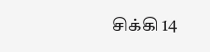சிக்கி 14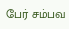பேர் சம்பவ